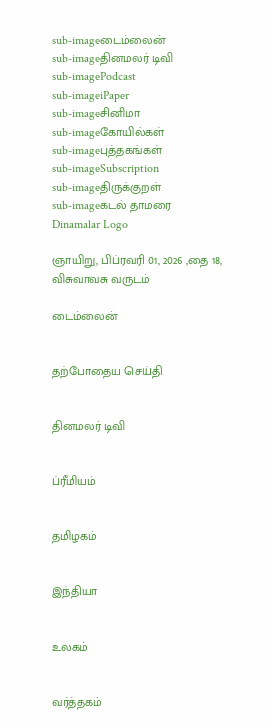sub-imageடைம்லைன்
sub-imageதினமலர் டிவி
sub-imagePodcast
sub-imageiPaper
sub-imageசினிமா
sub-imageகோயில்கள்
sub-imageபுத்தகங்கள்
sub-imageSubscription
sub-imageதிருக்குறள்
sub-imageகடல் தாமரை
Dinamalar Logo

ஞாயிறு, பிப்ரவரி 01, 2026 ,தை 18, விசுவாவசு வருடம்

டைம்லைன்


தற்போதைய செய்தி


தினமலர் டிவி


ப்ரீமியம்


தமிழகம்


இந்தியா


உலகம்


வர்த்தகம்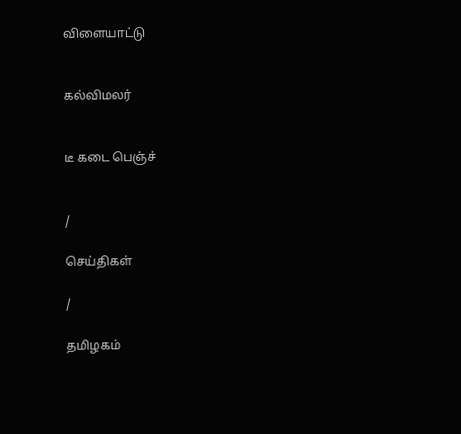விளையாட்டு


கல்விமலர்


டீ கடை பெஞ்ச்


/

செய்திகள்

/

தமிழகம்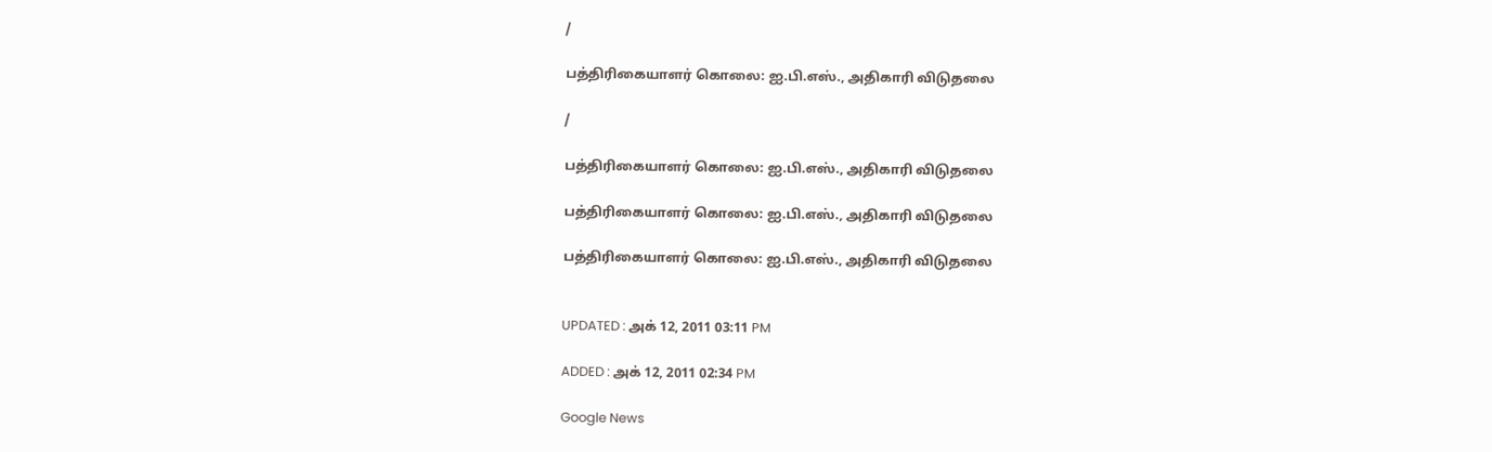/

பத்திரிகையாளர் கொலை: ஐ.பி.எஸ்., அதிகாரி விடுதலை

/

பத்திரிகையாளர் கொலை: ஐ.பி.எஸ்., அதிகாரி விடுதலை

பத்திரிகையாளர் கொலை: ஐ.பி.எஸ்., அதிகாரி விடுதலை

பத்திரிகையாளர் கொலை: ஐ.பி.எஸ்., அதிகாரி விடுதலை


UPDATED : அக் 12, 2011 03:11 PM

ADDED : அக் 12, 2011 02:34 PM

Google News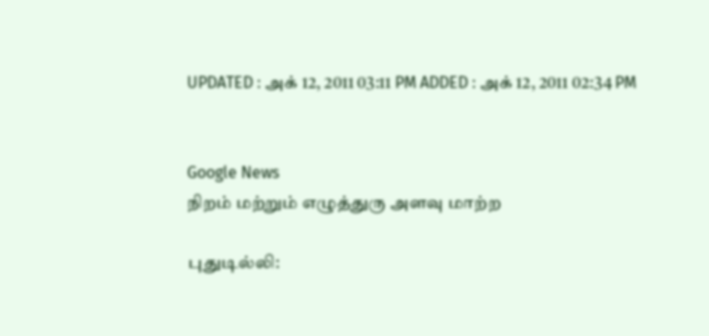UPDATED : அக் 12, 2011 03:11 PM ADDED : அக் 12, 2011 02:34 PM


Google News
நிறம் மற்றும் எழுத்துரு அளவு மாற்ற

புதுடில்லி: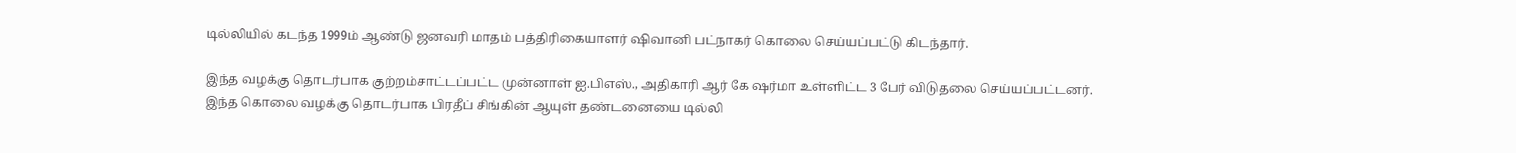டில்லியில் கடந்த 1999ம் ஆண்டு ஜனவரி மாதம் பத்திரிகையாளர் ஷிவானி பட்நாகர் கொலை செய்யப்பட்டு கிடந்தார்.

இந்த வழக்கு தொடர்பாக குற்றம்சாட்டப்பட்ட முன்னாள் ஐ.பிஎஸ்., அதிகாரி ஆர் கே ஷர்மா உள்ளிட்ட 3 பேர் விடுதலை செய்யப்பட்டனர். இந்த கொலை வழக்கு தொடர்பாக பிரதீப் சிங்கின் ஆயுள் தண்டனையை டில்லி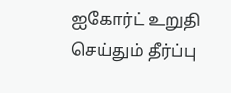ஐகோர்ட் உறுதி செய்தும் தீர்ப்பு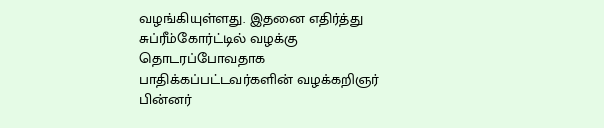வழங்கியுள்ளது. இதனை எதிர்த்து சுப்ரீம்கோர்ட்டில் வழக்கு தொடரப்போவதாக பாதிக்கப்பட்டவர்களின் வழக்கறிஞர் பின்னர்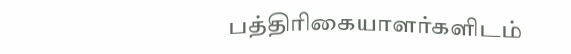பத்திரிகையாளர்களிடம்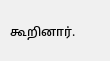கூறினார்.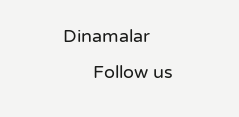Dinamalar
      Follow us